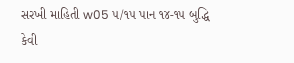સરખી માહિતી w05 ૫/૧૫ પાન ૧૪-૧૫ બુદ્ધિ કેવી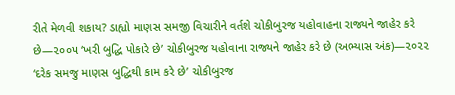રીતે મેળવી શકાય? ડાહ્યો માણસ સમજી વિચારીને વર્તશે ચોકીબુરજ યહોવાહના રાજ્યને જાહેર કરે છે—૨૦૦૫ ‘ખરી બુદ્ધિ પોકારે છે’ ચોકીબુરજ યહોવાના રાજ્યને જાહેર કરે છે (અભ્યાસ અંક)—૨૦૨૨ ‘દરેક સમજુ માણસ બુદ્ધિથી કામ કરે છે’ ચોકીબુરજ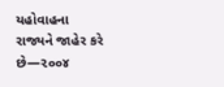યહોવાહના રાજ્યને જાહેર કરે છે—૨૦૦૪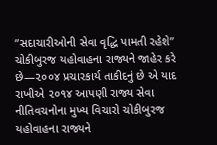“સદાચારીઓની સેવા વૃદ્ધિ પામતી રહેશે” ચોકીબુરજ યહોવાહના રાજ્યને જાહેર કરે છે—૨૦૦૪ પ્રચારકાર્ય તાકીદનું છે એ યાદ રાખીએ ૨૦૧૪ આપણી રાજ્ય સેવા નીતિવચનોના મુખ્ય વિચારો ચોકીબુરજ યહોવાહના રાજ્યને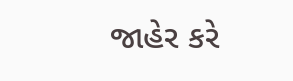જાહેર કરે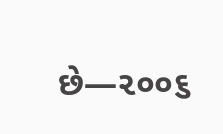છે—૨૦૦૬